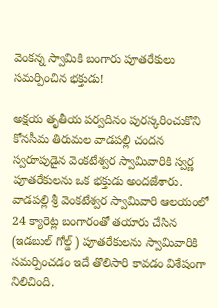వెంకన్న స్వామికి బంగారు పూతరేకులు సమర్పించిన భక్తుడు!

అక్షయ తృతీయ పర్వదినం పురస్కరించుకొని కోనసీమ తిరుమల వాడపల్లి చందన స్వరూపుడైన వెంకటేశ్వర స్వామివారికి స్వర్ణ పూతరేకులను ఒక భక్తుడు అందజేశారు. వాడపల్లి శ్రీ వెంకటేశ్వర స్వామివారి ఆలయంలో 24 క్యారెట్ల బంగారంతో తయారు చేసిన (ఇడబుల్ గోల్డ్ ) పూతరేకులను స్వామివారికి సమర్పించడం ఇదే తొలిసారి కావడం విశేషంగా నిలిచింది.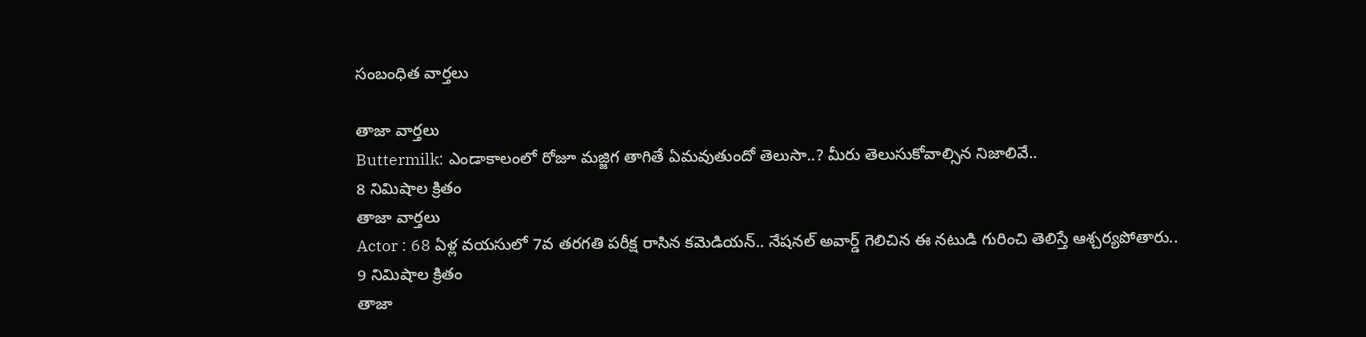సంబంధిత వార్తలు

తాజా వార్తలు
Buttermilk: ఎండాకాలంలో రోజూ మజ్జిగ తాగితే ఏమవుతుందో తెలుసా..? మీరు తెలుసుకోవాల్సిన నిజాలివే..
8 నిమిషాల క్రితం
తాజా వార్తలు
Actor : 68 ఏళ్ల వయసులో 7వ తరగతి పరీక్ష రాసిన కమెడియన్.. నేషనల్ అవార్డ్ గెలిచిన ఈ నటుడి గురించి తెలిస్తే ఆశ్చర్యపోతారు..
9 నిమిషాల క్రితం
తాజా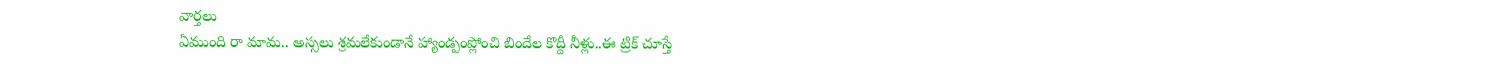వార్తలు
ఏముంది రా మామ.. అస్సలు శ్రమలేకుండానే హ్యాండ్పంప్లోంచి బిందేల కొద్దీ నీళ్లు..ఈ ట్రిక్ చూస్తే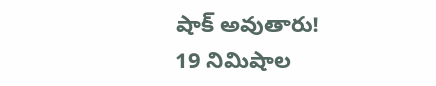షాక్ అవుతారు!
19 నిమిషాల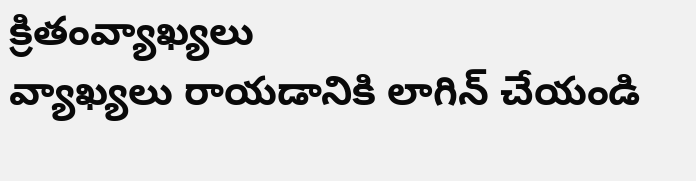క్రితంవ్యాఖ్యలు
వ్యాఖ్యలు రాయడానికి లాగిన్ చేయండి